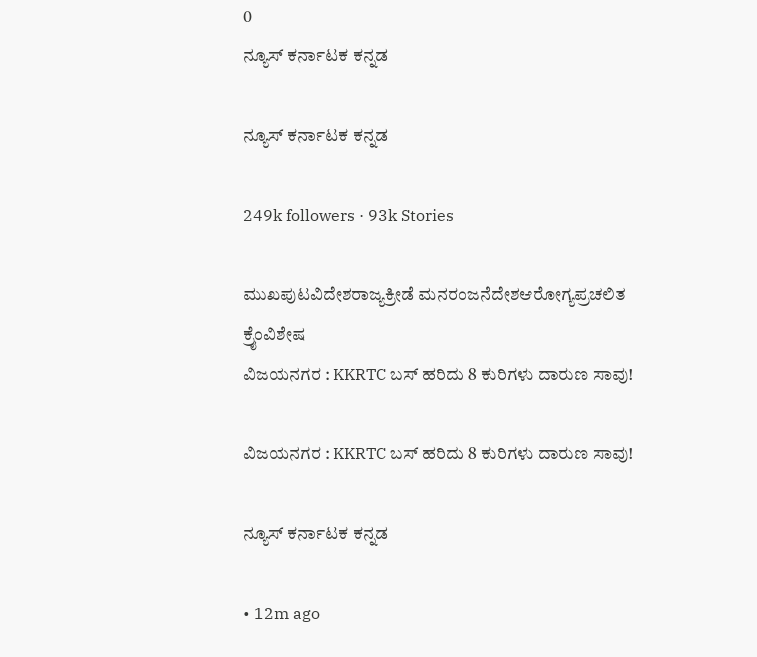0
ನ್ಯೂಸ್ ಕರ್ನಾಟಕ ಕನ್ನಡ

ನ್ಯೂಸ್ ಕರ್ನಾಟಕ ಕನ್ನಡ

249k followers · 93k Stories

ಮುಖಪುಟವಿದೇಶರಾಜ್ಯಕ್ರೀಡೆ ಮನರಂಜನೆದೇಶಆರೋಗ್ಯಪ್ರಚಲಿತ ಕ್ರೈಂವಿಶೇಷ
ವಿಜಯನಗರ : KKRTC ಬಸ್ ಹರಿದು 8 ಕುರಿಗಳು ದಾರುಣ ಸಾವು!

ವಿಜಯನಗರ : KKRTC ಬಸ್ ಹರಿದು 8 ಕುರಿಗಳು ದಾರುಣ ಸಾವು!

ನ್ಯೂಸ್ ಕರ್ನಾಟಕ ಕನ್ನಡ

• 12m ago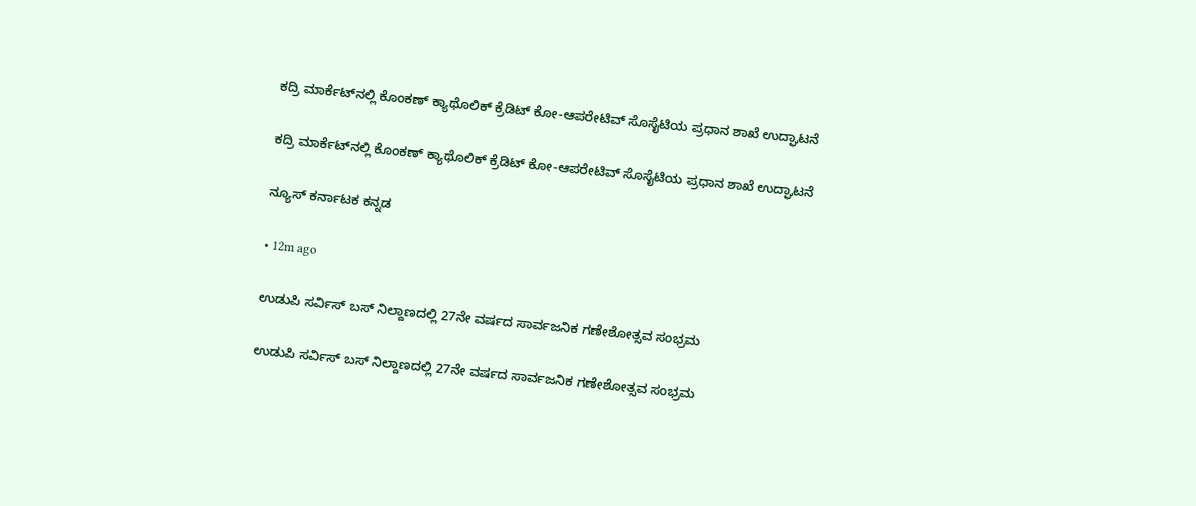ಕದ್ರಿ ಮಾರ್ಕೆಟ್‌ನಲ್ಲಿ ಕೊಂಕಣ್ ಕ್ಯಾಥೊಲಿಕ್ ಕ್ರೆಡಿಟ್ ಕೋ-ಆಪರೇಟಿವ್ ಸೊಸೈಟಿಯ ಪ್ರಧಾನ ಶಾಖೆ ಉದ್ಘಾಟನೆ

ಕದ್ರಿ ಮಾರ್ಕೆಟ್‌ನಲ್ಲಿ ಕೊಂಕಣ್ ಕ್ಯಾಥೊಲಿಕ್ ಕ್ರೆಡಿಟ್ ಕೋ-ಆಪರೇಟಿವ್ ಸೊಸೈಟಿಯ ಪ್ರಧಾನ ಶಾಖೆ ಉದ್ಘಾಟನೆ

ನ್ಯೂಸ್ ಕರ್ನಾಟಕ ಕನ್ನಡ

• 12m ago

ಉಡುಪಿ ಸರ್ವಿಸ್ ಬಸ್ ನಿಲ್ದಾಣದಲ್ಲಿ 27ನೇ ವರ್ಷದ ಸಾರ್ವಜನಿಕ ಗಣೇಶೋತ್ಸವ ಸಂಭ್ರಮ

ಉಡುಪಿ ಸರ್ವಿಸ್ ಬಸ್ ನಿಲ್ದಾಣದಲ್ಲಿ 27ನೇ ವರ್ಷದ ಸಾರ್ವಜನಿಕ ಗಣೇಶೋತ್ಸವ ಸಂಭ್ರಮ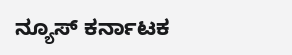ನ್ಯೂಸ್ ಕರ್ನಾಟಕ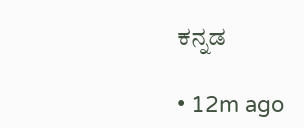ಕನ್ನಡ

• 12m ago